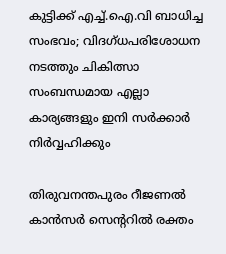കുട്ടിക്ക് എച്ച്.ഐ.വി ബാധിച്ച സംഭവം; വിദഗ്ധപരിശോധന നടത്തും ചികിത്സാ സംബന്ധമായ എല്ലാ കാര്യങ്ങളും ഇനി സർക്കാർ നിർവ്വഹിക്കും

തിരുവനന്തപുരം റീജണൽ കാൻസർ സെന്ററിൽ രക്തം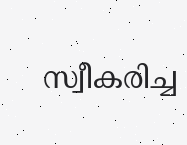സ്വീകരിച്ച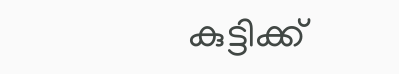കുട്ടിക്ക്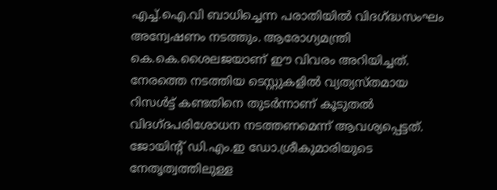എച്ച്.ഐ.വി ബാധിച്ചെന്ന പരാതിയിൽ വിദഗ്ദ്ധസംഘം അന്വേഷണം നടത്തും. ആരോഗ്യമന്ത്രി കെ.കെ.ശൈലജയാണ് ഈ വിവരം അറിയിച്ചത്.
നേരത്തെ നടത്തിയ ടെസ്റ്റുകളിൽ വ്യത്യസ്തമായ റിസൾട്ട് കണ്ടതിനെ തുടർന്നാണ് കൂടുതൽ വിദഗ്ദപരിശോധന നടത്തണമെന്ന് ആവശ്യപ്പെട്ടത്. ജോയിന്റ് ഡി.എം.ഇ ഡോ.ശ്രീകുമാരിയുടെ നേതൃത്വത്തിലുള്ള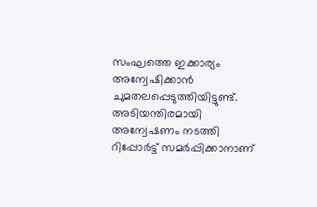സംഘത്തെ ഇക്കാര്യം അന്വേഷിക്കാൻ ചുമതലപ്പെടുത്തിയിട്ടുണ്ട്.
അടിയന്തിരമായി അന്വേഷണം നടത്തി റിപ്പോർട്ട് സമർപ്പിക്കാനാണ്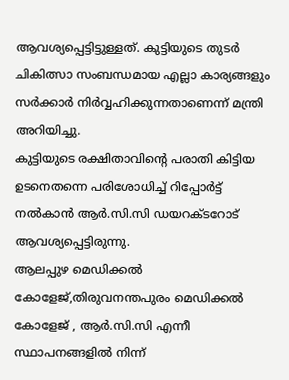ആവശ്യപ്പെട്ടിട്ടുള്ളത്. കുട്ടിയുടെ തുടർ ചികിത്സാ സംബന്ധമായ എല്ലാ കാര്യങ്ങളും സർക്കാർ നിർവ്വഹിക്കുന്നതാണെന്ന് മന്ത്രി അറിയിച്ചു.
കുട്ടിയുടെ രക്ഷിതാവിന്റെ പരാതി കിട്ടിയ ഉടനെതന്നെ പരിശോധിച്ച് റിപ്പോർട്ട് നൽകാൻ ആർ.സി.സി ഡയറക്ടറോട് ആവശ്യപ്പെട്ടിരുന്നു.
ആലപ്പുഴ മെഡിക്കൽ കോളേജ്,തിരുവനന്തപുരം മെഡിക്കൽ കോളേജ് , ആർ.സി.സി എന്നീ സ്ഥാപനങ്ങളിൽ നിന്ന്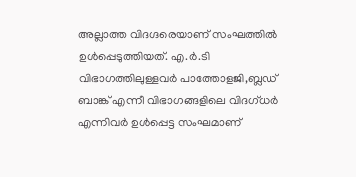അല്ലാത്ത വിദഗ്ദരെയാണ് സംഘത്തിൽ ഉൾപ്പെടുത്തിയത്. എ.ർ.ടി വിഭാഗത്തിലുള്ളവർ പാത്തോളജി,ബ്ലഡ് ബാങ്ക് എന്നീ വിഭാഗങ്ങളിലെ വിദഗ്ധർ എന്നിവർ ഉൾപ്പെട്ട സംഘമാണ്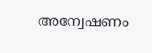അന്വേഷണം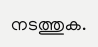നടത്തുക.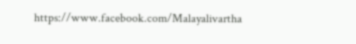https://www.facebook.com/Malayalivartha